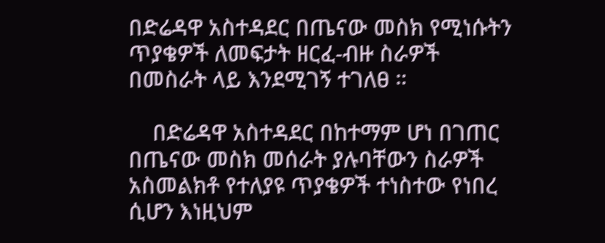በድሬዳዋ አስተዳደር በጤናው መስክ የሚነሱትን ጥያቄዎች ለመፍታት ዘርፈ-ብዙ ስራዎች በመስራት ላይ እንደሚገኝ ተገለፀ ።

    በድሬዳዋ አስተዳደር በከተማም ሆነ በገጠር በጤናው መስክ መሰራት ያሉባቸውን ስራዎች አስመልክቶ የተለያዩ ጥያቄዎች ተነስተው የነበረ ሲሆን እነዚህም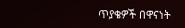ጥያቄዎች በዋናነት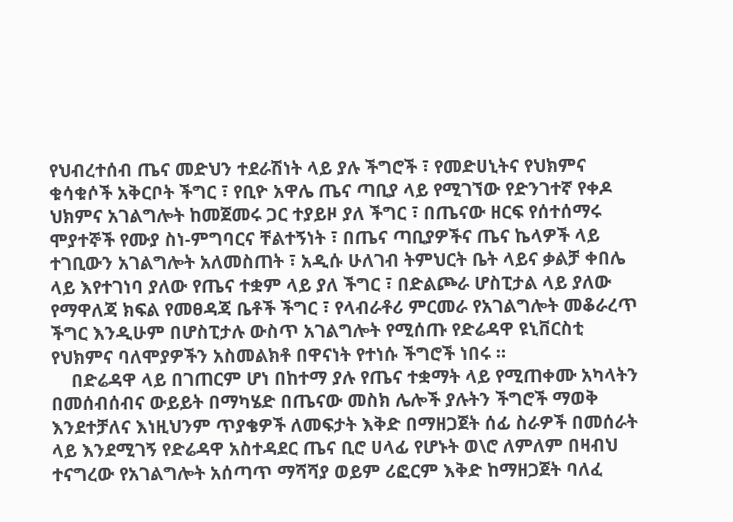የህብረተሰብ ጤና መድህን ተደራሽነት ላይ ያሉ ችግሮች ፣ የመድሀኒትና የህክምና ቁሳቁሶች አቅርቦት ችግር ፣ የቢዮ አዋሌ ጤና ጣቢያ ላይ የሚገኘው የድንገተኛ የቀዶ ህክምና አገልግሎት ከመጀመሩ ጋር ተያይዞ ያለ ችግር ፣ በጤናው ዘርፍ የሰተሰማሩ ሞያተኞች የሙያ ስነ-ምግባርና ቸልተኝነት ፣ በጤና ጣቢያዎችና ጤና ኬላዎች ላይ ተገቢውን አገልግሎት አለመስጠት ፣ አዲሱ ሁለገብ ትምህርት ቤት ላይና ቃልቻ ቀበሌ ላይ እየተገነባ ያለው የጤና ተቋም ላይ ያለ ችግር ፣ በድልጮራ ሆስፒታል ላይ ያለው የማዋለጃ ክፍል የመፀዳጃ ቤቶች ችግር ፣ የላብራቶሪ ምርመራ የአገልግሎት መቆራረጥ ችግር እንዲሁም በሆስፒታሉ ውስጥ አገልግሎት የሚሰጡ የድሬዳዋ ዩኒቨርስቲ የህክምና ባለሞያዎችን አስመልክቶ በዋናነት የተነሱ ችግሮች ነበሩ ።
    በድሬዳዋ ላይ በገጠርም ሆነ በከተማ ያሉ የጤና ተቋማት ላይ የሚጠቀሙ አካላትን በመሰብሰብና ውይይት በማካሄድ በጤናው መስክ ሌሎች ያሉትን ችግሮች ማወቅ እንደተቻለና እነዚህንም ጥያቄዎች ለመፍታት እቅድ በማዘጋጀት ሰፊ ስራዎች በመሰራት ላይ እንደሚገኝ የድሬዳዋ አስተዳደር ጤና ቢሮ ሀላፊ የሆኑት ወ\ሮ ለምለም በዛብህ ተናግረው የአገልግሎት አሰጣጥ ማሻሻያ ወይም ሪፎርም እቅድ ከማዘጋጀት ባለፈ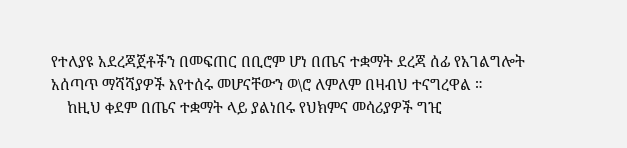የተለያዩ አደረጃጀቶችን በመፍጠር በቢሮም ሆነ በጤና ተቋማት ደረጃ ሰፊ የአገልግሎት አሰጣጥ ማሻሻያዎች እየተሰሩ መሆናቸውን ወ\ሮ ለምለም በዛብህ ተናግረዋል ።
    ከዚህ ቀደም በጤና ተቋማት ላይ ያልነበሩ የህክምና መሳሪያዎች ግዢ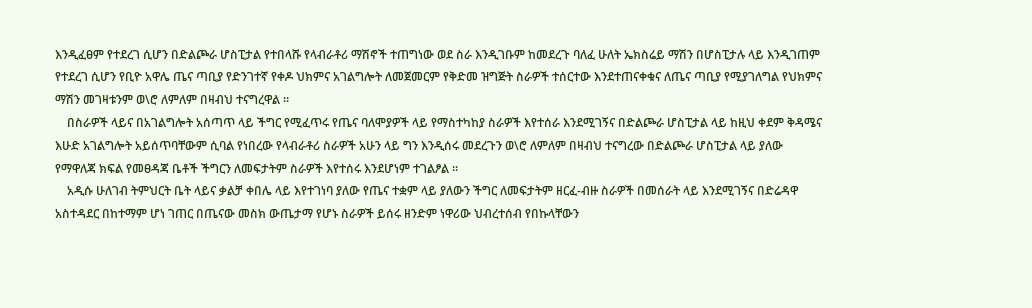እንዲፈፀም የተደረገ ሲሆን በድልጮራ ሆስፒታል የተበላሹ የላብራቶሪ ማሽኖች ተጠግነው ወደ ስራ እንዲገቡም ከመደረጉ ባለፈ ሁለት ኤክስሬይ ማሽን በሆስፒታሉ ላይ እንዲገጠም የተደረገ ሲሆን የቢዮ አዋሌ ጤና ጣቢያ የድንገተኛ የቀዶ ህክምና አገልግሎት ለመጀመርም የቅድመ ዝግጅት ስራዎች ተሰርተው እንደተጠናቀቁና ለጤና ጣቢያ የሚያገለግል የህክምና ማሽን መገዛቱንም ወ\ሮ ለምለም በዛብህ ተናግረዋል ።
    በስራዎች ላይና በአገልግሎት አሰጣጥ ላይ ችግር የሚፈጥሩ የጤና ባለሞያዎች ላይ የማስተካከያ ስራዎች እየተሰራ እንደሚገኝና በድልጮራ ሆስፒታል ላይ ከዚህ ቀደም ቅዳሜና እሁድ አገልግሎት አይሰጥባቸውም ሲባል የነበረው የላብራቶሪ ስራዎች አሁን ላይ ግን እንዲሰሩ መደረጉን ወ\ሮ ለምለም በዛብህ ተናግረው በድልጮራ ሆስፒታል ላይ ያለው የማዋለጃ ክፍል የመፀዳጃ ቤቶች ችግርን ለመፍታትም ስራዎች እየተሰሩ እንደሆነም ተገልፆል ።
    አዲሱ ሁለገብ ትምህርት ቤት ላይና ቃልቻ ቀበሌ ላይ እየተገነባ ያለው የጤና ተቋም ላይ ያለውን ችግር ለመፍታትም ዘርፈ-ብዙ ስራዎች በመሰራት ላይ እንደሚገኝና በድሬዳዋ አስተዳደር በከተማም ሆነ ገጠር በጤናው መስክ ውጤታማ የሆኑ ስራዎች ይሰሩ ዘንድም ነዋሪው ህብረተሰብ የበኩላቸውን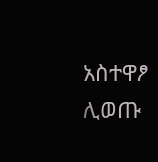አስተዋፆ ሊወጡ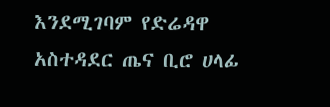እንደሚገባም የድሬዳዋ አስተዳደር ጤና ቢሮ ሀላፊ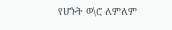የሆኑት ወ\ሮ ለምለም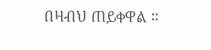በዛብህ ጠይቀዋል ።